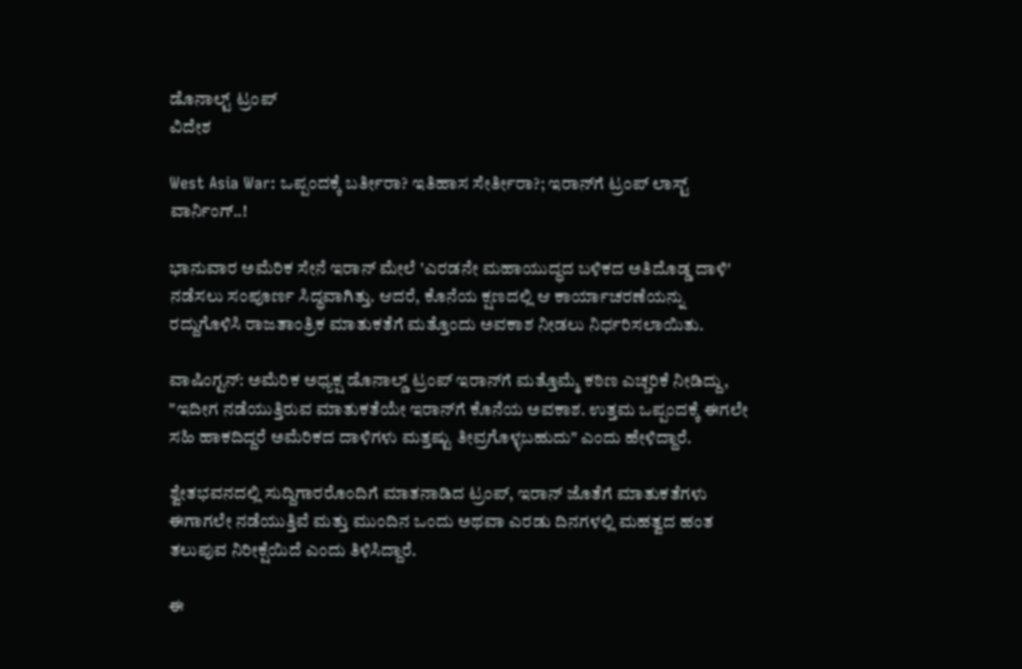ಡೊನಾಲ್ಟ್ ಟ್ರಂಪ್
ವಿದೇಶ

West Asia War: ಒಪ್ಪಂದಕ್ಕೆ ಬರ್ತೀರಾ? ಇತಿಹಾಸ ಸೇರ್ತೀರಾ?; ಇರಾನ್‌ಗೆ ಟ್ರಂಪ್ ಲಾಸ್ಟ್ ವಾರ್ನಿಂಗ್..!

ಭಾನುವಾರ ಅಮೆರಿಕ ಸೇನೆ ಇರಾನ್ ಮೇಲೆ 'ಎರಡನೇ ಮಹಾಯುದ್ಧದ ಬಳಿಕದ ಅತಿದೊಡ್ಡ ದಾಳಿ' ನಡೆಸಲು ಸಂಪೂರ್ಣ ಸಿದ್ಧವಾಗಿತ್ತು. ಆದರೆ, ಕೊನೆಯ ಕ್ಷಣದಲ್ಲಿ ಆ ಕಾರ್ಯಾಚರಣೆಯನ್ನು ರದ್ದುಗೊಳಿಸಿ ರಾಜತಾಂತ್ರಿಕ ಮಾತುಕತೆಗೆ ಮತ್ತೊಂದು ಅವಕಾಶ ನೀಡಲು ನಿರ್ಧರಿಸಲಾಯಿತು.

ವಾಷಿಂಗ್ಟನ್: ಅಮೆರಿಕ ಅಧ್ಯಕ್ಷ ಡೊನಾಲ್ಡ್ ಟ್ರಂಪ್ ಇರಾನ್‌ಗೆ ಮತ್ತೊಮ್ಮೆ ಕಠಿಣ ಎಚ್ಚರಿಕೆ ನೀಡಿದ್ದು, "ಇದೀಗ ನಡೆಯುತ್ತಿರುವ ಮಾತುಕತೆಯೇ ಇರಾನ್‌ಗೆ ಕೊನೆಯ ಅವಕಾಶ. ಉತ್ತಮ ಒಪ್ಪಂದಕ್ಕೆ ಈಗಲೇ ಸಹಿ ಹಾಕದಿದ್ದರೆ ಅಮೆರಿಕದ ದಾಳಿಗಳು ಮತ್ತಷ್ಟು ತೀವ್ರಗೊಳ್ಳಬಹುದು" ಎಂದು ಹೇಳಿದ್ದಾರೆ.

ಶ್ವೇತಭವನದಲ್ಲಿ ಸುದ್ದಿಗಾರರೊಂದಿಗೆ ಮಾತನಾಡಿದ ಟ್ರಂಪ್, ಇರಾನ್ ಜೊತೆಗೆ ಮಾತುಕತೆಗಳು ಈಗಾಗಲೇ ನಡೆಯುತ್ತಿವೆ ಮತ್ತು ಮುಂದಿನ ಒಂದು ಅಥವಾ ಎರಡು ದಿನಗಳಲ್ಲಿ ಮಹತ್ವದ ಹಂತ ತಲುಪುವ ನಿರೀಕ್ಷೆಯಿದೆ ಎಂದು ತಿಳಿಸಿದ್ದಾರೆ.

ಈ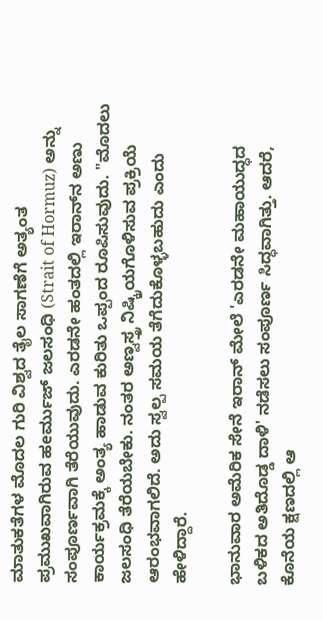ಮಾತುಕತೆಗಳ ಮೊದಲ ಗುರಿ ವಿಶ್ವದ ತೈಲ ಸಾಗಣೆಗೆ ಅತ್ಯಂತ ಪ್ರಮುಖವಾಗಿರುವ ಹeರ್ಮುಜ್ ಜಲಸಂಧಿ (Strait of Hormuz) ಅನ್ನು ಸಂಪೂರ್ಣವಾಗಿ ತೆರೆಯುವುದು. ಎರಡನೇ ಹಂತದಲ್ಲಿ ಇರಾನ್‌ನ ಅಣು ಕಾರ್ಯಕ್ರಮಕ್ಕೆ ಅಂತ್ಯ ಹಾಡುವ ಕುರಿತು ಒಪ್ಪಂದ ರೂಪಿಸುವುದು. "ಮೊದಲು ಜಲಸಂಧಿ ತೆರೆಯಬೇಕು. ನಂತರ ಅಣ್ವಸ್ತ್ರ ನಿಷ್ಕ್ರಿಯಗೊಳಿಸುವ ಪ್ರಕ್ರಿಯೆ ಆರಂಭವಾಗಲಿದೆ. ಅದು ಸ್ವಲ್ಪ ಸಮಯ ತೆಗೆದುಕೊಳ್ಳಬಹುದು ಎಂದು ಹೇಳಿದ್ದಾರೆ.

ಭಾನುವಾರ ಅಮೆರಿಕ ಸೇನೆ ಇರಾನ್ ಮೇಲೆ 'ಎರಡನೇ ಮಹಾಯುದ್ಧದ ಬಳಿಕದ ಅತಿದೊಡ್ಡ ದಾಳಿ' ನಡೆಸಲು ಸಂಪೂರ್ಣ ಸಿದ್ಧವಾಗಿತ್ತು. ಆದರೆ, ಕೊನೆಯ ಕ್ಷಣದಲ್ಲಿ ಆ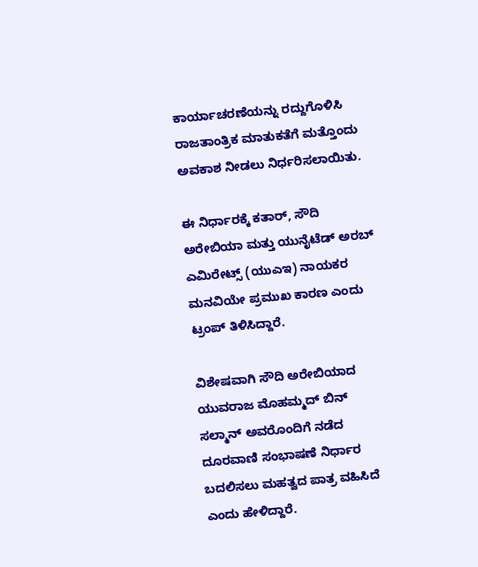ಕಾರ್ಯಾಚರಣೆಯನ್ನು ರದ್ದುಗೊಳಿಸಿ ರಾಜತಾಂತ್ರಿಕ ಮಾತುಕತೆಗೆ ಮತ್ತೊಂದು ಅವಕಾಶ ನೀಡಲು ನಿರ್ಧರಿಸಲಾಯಿತು.

ಈ ನಿರ್ಧಾರಕ್ಕೆ ಕತಾರ್, ಸೌದಿ ಅರೇಬಿಯಾ ಮತ್ತು ಯುನೈಟೆಡ್ ಅರಬ್ ಎಮಿರೇಟ್ಸ್ (ಯುಎಇ) ನಾಯಕರ ಮನವಿಯೇ ಪ್ರಮುಖ ಕಾರಣ ಎಂದು ಟ್ರಂಪ್ ತಿಳಿಸಿದ್ದಾರೆ.

ವಿಶೇಷವಾಗಿ ಸೌದಿ ಅರೇಬಿಯಾದ ಯುವರಾಜ ಮೊಹಮ್ಮದ್ ಬಿನ್ ಸಲ್ಮಾನ್ ಅವರೊಂದಿಗೆ ನಡೆದ ದೂರವಾಣಿ ಸಂಭಾಷಣೆ ನಿರ್ಧಾರ ಬದಲಿಸಲು ಮಹತ್ವದ ಪಾತ್ರ ವಹಿಸಿದೆ ಎಂದು ಹೇಳಿದ್ದಾರೆ.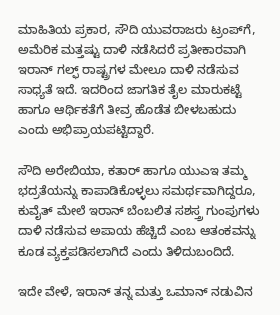ಮಾಹಿತಿಯ ಪ್ರಕಾರ, ಸೌದಿ ಯುವರಾಜರು ಟ್ರಂಪ್‌ಗೆ, ಅಮೆರಿಕ ಮತ್ತಷ್ಟು ದಾಳಿ ನಡೆಸಿದರೆ ಪ್ರತೀಕಾರವಾಗಿ ಇರಾನ್ ಗಲ್ಫ್ ರಾಷ್ಟ್ರಗಳ ಮೇಲೂ ದಾಳಿ ನಡೆಸುವ ಸಾಧ್ಯತೆ ಇದೆ. ಇದರಿಂದ ಜಾಗತಿಕ ತೈಲ ಮಾರುಕಟ್ಟೆ ಹಾಗೂ ಆರ್ಥಿಕತೆಗೆ ತೀವ್ರ ಹೊಡೆತ ಬೀಳಬಹುದು ಎಂದು ಅಭಿಪ್ರಾಯಪಟ್ಟಿದ್ದಾರೆ.

ಸೌದಿ ಅರೇಬಿಯಾ, ಕತಾರ್ ಹಾಗೂ ಯುಎಇ ತಮ್ಮ ಭದ್ರತೆಯನ್ನು ಕಾಪಾಡಿಕೊಳ್ಳಲು ಸಮರ್ಥವಾಗಿದ್ದರೂ, ಕುವೈತ್ ಮೇಲೆ ಇರಾನ್ ಬೆಂಬಲಿತ ಸಶಸ್ತ್ರ ಗುಂಪುಗಳು ದಾಳಿ ನಡೆಸುವ ಅಪಾಯ ಹೆಚ್ಚಿದೆ ಎಂಬ ಆತಂಕವನ್ನು ಕೂಡ ವ್ಯಕ್ತಪಡಿಸಲಾಗಿದೆ ಎಂದು ತಿಳಿದುಬಂದಿದೆ.

ಇದೇ ವೇಳೆ, ಇರಾನ್ ತನ್ನ ಮತ್ತು ಒಮಾನ್ ನಡುವಿನ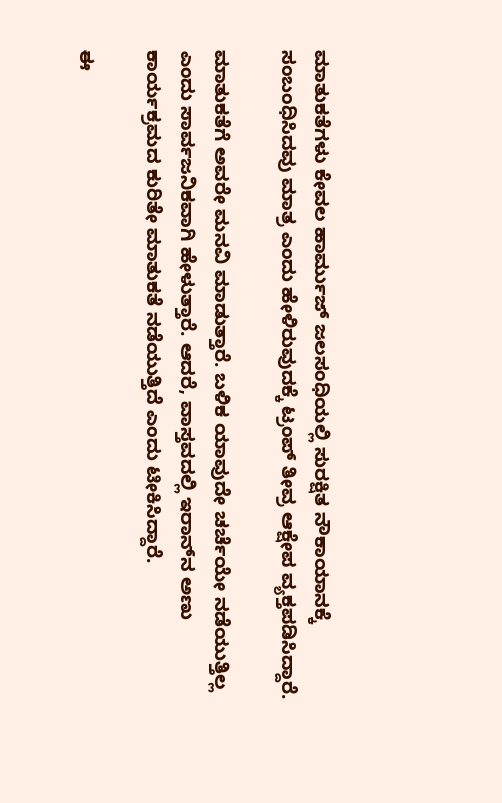ಮಾತುಕತೆಗಳು ಕೇವಲ ಹಾರ್ಮುಜ್ ಜಲಸಂಧಿಯಲ್ಲಿ ಸುರಕ್ಷಿತ ನೌಕಾಯಾನಕ್ಕೆ ಸಂಬಂಧಿಸಿದವು ಮಾತ್ರ ಎಂದು ಹೇಳಿರುವುದಕ್ಕೆ ಟ್ರಂಪ್ ತೀವ್ರ ಆಕ್ಷೇಪ ವ್ಯಕ್ತಪಡಿಸಿದ್ದಾರೆ.

ಮಾತುಕತೆಗೆ ಅವರೇ ಮನವಿ ಮಾಡುತ್ತಾರೆ. ಬಳಿಕ ಯಾವುದೇ ಚರ್ಚೆಯೇ ನಡೆಯುತ್ತಿಲ್ಲ ಎಂದು ಸಾರ್ವಜನಿಕವಾಗಿ ಹೇಳುತ್ತಾರೆ. ಆದರೆ, ವಾಸ್ತವದಲ್ಲಿ ಇರಾನ್‌ನ ಅಣು ಕಾರ್ಯಕ್ರಮದ ಕುರಿತೇ ಮಾತುಕತೆ ನಡೆಯುತ್ತಿದೆ ಎಂದು ಟೀಕಿಸಿದ್ದಾರೆ.

ಈ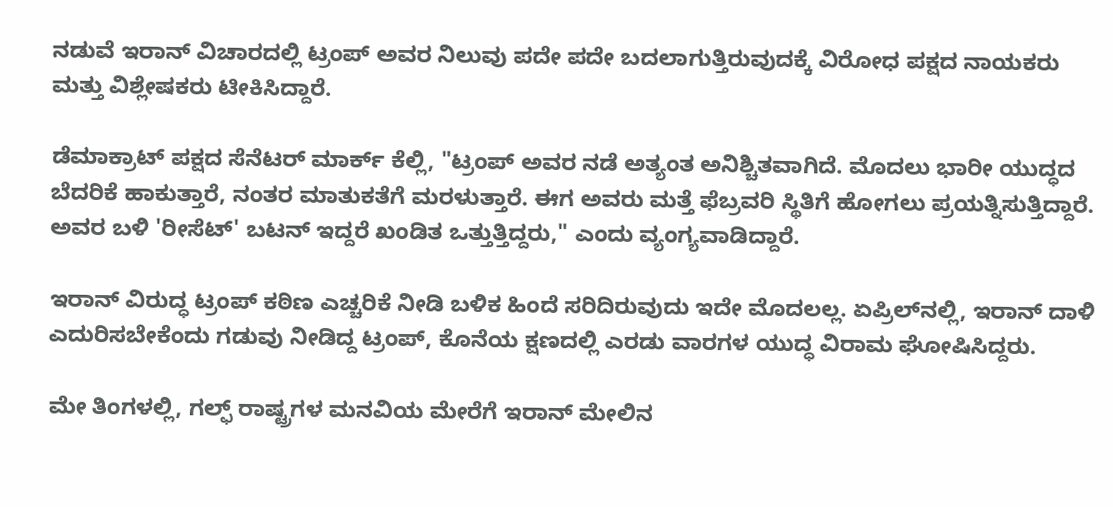ನಡುವೆ ಇರಾನ್ ವಿಚಾರದಲ್ಲಿ ಟ್ರಂಪ್ ಅವರ ನಿಲುವು ಪದೇ ಪದೇ ಬದಲಾಗುತ್ತಿರುವುದಕ್ಕೆ ವಿರೋಧ ಪಕ್ಷದ ನಾಯಕರು ಮತ್ತು ವಿಶ್ಲೇಷಕರು ಟೀಕಿಸಿದ್ದಾರೆ.

ಡೆಮಾಕ್ರಾಟ್ ಪಕ್ಷದ ಸೆನೆಟರ್ ಮಾರ್ಕ್ ಕೆಲ್ಲಿ, "ಟ್ರಂಪ್ ಅವರ ನಡೆ ಅತ್ಯಂತ ಅನಿಶ್ಚಿತವಾಗಿದೆ. ಮೊದಲು ಭಾರೀ ಯುದ್ಧದ ಬೆದರಿಕೆ ಹಾಕುತ್ತಾರೆ, ನಂತರ ಮಾತುಕತೆಗೆ ಮರಳುತ್ತಾರೆ. ಈಗ ಅವರು ಮತ್ತೆ ಫೆಬ್ರವರಿ ಸ್ಥಿತಿಗೆ ಹೋಗಲು ಪ್ರಯತ್ನಿಸುತ್ತಿದ್ದಾರೆ. ಅವರ ಬಳಿ 'ರೀಸೆಟ್' ಬಟನ್ ಇದ್ದರೆ ಖಂಡಿತ ಒತ್ತುತ್ತಿದ್ದರು," ಎಂದು ವ್ಯಂಗ್ಯವಾಡಿದ್ದಾರೆ.

ಇರಾನ್ ವಿರುದ್ಧ ಟ್ರಂಪ್ ಕಠಿಣ ಎಚ್ಚರಿಕೆ ನೀಡಿ ಬಳಿಕ ಹಿಂದೆ ಸರಿದಿರುವುದು ಇದೇ ಮೊದಲಲ್ಲ. ಏಪ್ರಿಲ್‌ನಲ್ಲಿ, ಇರಾನ್ ದಾಳಿ ಎದುರಿಸಬೇಕೆಂದು ಗಡುವು ನೀಡಿದ್ದ ಟ್ರಂಪ್, ಕೊನೆಯ ಕ್ಷಣದಲ್ಲಿ ಎರಡು ವಾರಗಳ ಯುದ್ಧ ವಿರಾಮ ಘೋಷಿಸಿದ್ದರು.

ಮೇ ತಿಂಗಳಲ್ಲಿ, ಗಲ್ಫ್ ರಾಷ್ಟ್ರಗಳ ಮನವಿಯ ಮೇರೆಗೆ ಇರಾನ್ ಮೇಲಿನ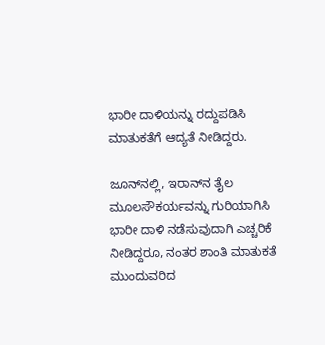ಭಾರೀ ದಾಳಿಯನ್ನು ರದ್ದುಪಡಿಸಿ ಮಾತುಕತೆಗೆ ಆದ್ಯತೆ ನೀಡಿದ್ದರು.

ಜೂನ್‌ನಲ್ಲಿ, ಇರಾನ್‌ನ ತೈಲ ಮೂಲಸೌಕರ್ಯವನ್ನು ಗುರಿಯಾಗಿಸಿ ಭಾರೀ ದಾಳಿ ನಡೆಸುವುದಾಗಿ ಎಚ್ಚರಿಕೆ ನೀಡಿದ್ದರೂ, ನಂತರ ಶಾಂತಿ ಮಾತುಕತೆ ಮುಂದುವರಿದ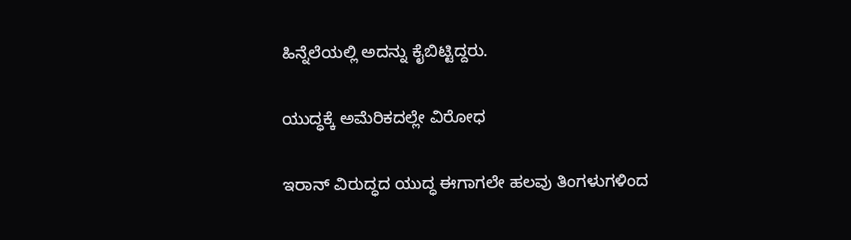ಹಿನ್ನೆಲೆಯಲ್ಲಿ ಅದನ್ನು ಕೈಬಿಟ್ಟಿದ್ದರು.

ಯುದ್ಧಕ್ಕೆ ಅಮೆರಿಕದಲ್ಲೇ ವಿರೋಧ

ಇರಾನ್ ವಿರುದ್ಧದ ಯುದ್ಧ ಈಗಾಗಲೇ ಹಲವು ತಿಂಗಳುಗಳಿಂದ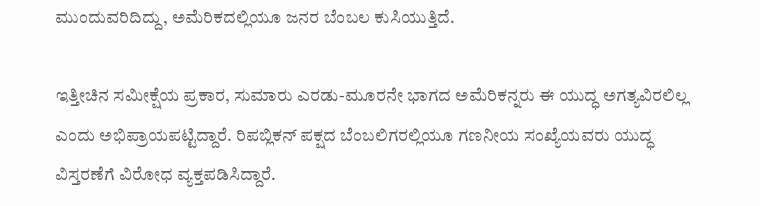ಮುಂದುವರಿದಿದ್ದು, ಅಮೆರಿಕದಲ್ಲಿಯೂ ಜನರ ಬೆಂಬಲ ಕುಸಿಯುತ್ತಿದೆ.

ಇತ್ತೀಚಿನ ಸಮೀಕ್ಷೆಯ ಪ್ರಕಾರ, ಸುಮಾರು ಎರಡು-ಮೂರನೇ ಭಾಗದ ಅಮೆರಿಕನ್ನರು ಈ ಯುದ್ಧ ಅಗತ್ಯವಿರಲಿಲ್ಲ ಎಂದು ಅಭಿಪ್ರಾಯಪಟ್ಟಿದ್ದಾರೆ. ರಿಪಬ್ಲಿಕನ್ ಪಕ್ಷದ ಬೆಂಬಲಿಗರಲ್ಲಿಯೂ ಗಣನೀಯ ಸಂಖ್ಯೆಯವರು ಯುದ್ಧ ವಿಸ್ತರಣೆಗೆ ವಿರೋಧ ವ್ಯಕ್ತಪಡಿಸಿದ್ದಾರೆ.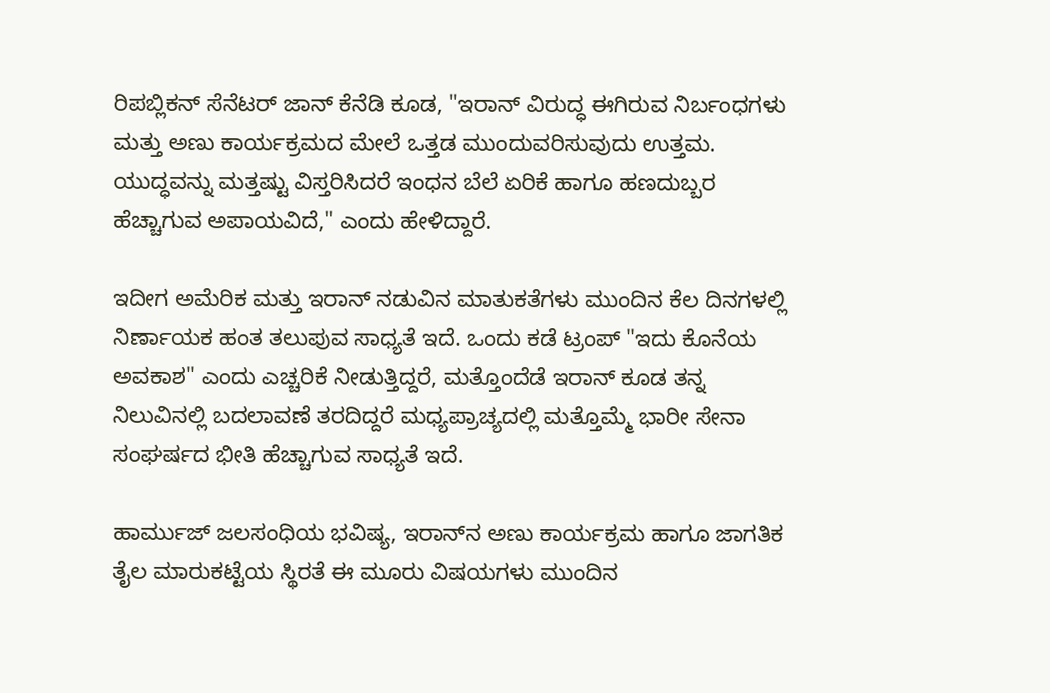ರಿಪಬ್ಲಿಕನ್ ಸೆನೆಟರ್ ಜಾನ್ ಕೆನೆಡಿ ಕೂಡ, "ಇರಾನ್ ವಿರುದ್ಧ ಈಗಿರುವ ನಿರ್ಬಂಧಗಳು ಮತ್ತು ಅಣು ಕಾರ್ಯಕ್ರಮದ ಮೇಲೆ ಒತ್ತಡ ಮುಂದುವರಿಸುವುದು ಉತ್ತಮ. ಯುದ್ಧವನ್ನು ಮತ್ತಷ್ಟು ವಿಸ್ತರಿಸಿದರೆ ಇಂಧನ ಬೆಲೆ ಏರಿಕೆ ಹಾಗೂ ಹಣದುಬ್ಬರ ಹೆಚ್ಚಾಗುವ ಅಪಾಯವಿದೆ," ಎಂದು ಹೇಳಿದ್ದಾರೆ.

ಇದೀಗ ಅಮೆರಿಕ ಮತ್ತು ಇರಾನ್ ನಡುವಿನ ಮಾತುಕತೆಗಳು ಮುಂದಿನ ಕೆಲ ದಿನಗಳಲ್ಲಿ ನಿರ್ಣಾಯಕ ಹಂತ ತಲುಪುವ ಸಾಧ್ಯತೆ ಇದೆ. ಒಂದು ಕಡೆ ಟ್ರಂಪ್ "ಇದು ಕೊನೆಯ ಅವಕಾಶ" ಎಂದು ಎಚ್ಚರಿಕೆ ನೀಡುತ್ತಿದ್ದರೆ, ಮತ್ತೊಂದೆಡೆ ಇರಾನ್ ಕೂಡ ತನ್ನ ನಿಲುವಿನಲ್ಲಿ ಬದಲಾವಣೆ ತರದಿದ್ದರೆ ಮಧ್ಯಪ್ರಾಚ್ಯದಲ್ಲಿ ಮತ್ತೊಮ್ಮೆ ಭಾರೀ ಸೇನಾ ಸಂಘರ್ಷದ ಭೀತಿ ಹೆಚ್ಚಾಗುವ ಸಾಧ್ಯತೆ ಇದೆ.

ಹಾರ್ಮುಜ್ ಜಲಸಂಧಿಯ ಭವಿಷ್ಯ, ಇರಾನ್‌ನ ಅಣು ಕಾರ್ಯಕ್ರಮ ಹಾಗೂ ಜಾಗತಿಕ ತೈಲ ಮಾರುಕಟ್ಟೆಯ ಸ್ಥಿರತೆ ಈ ಮೂರು ವಿಷಯಗಳು ಮುಂದಿನ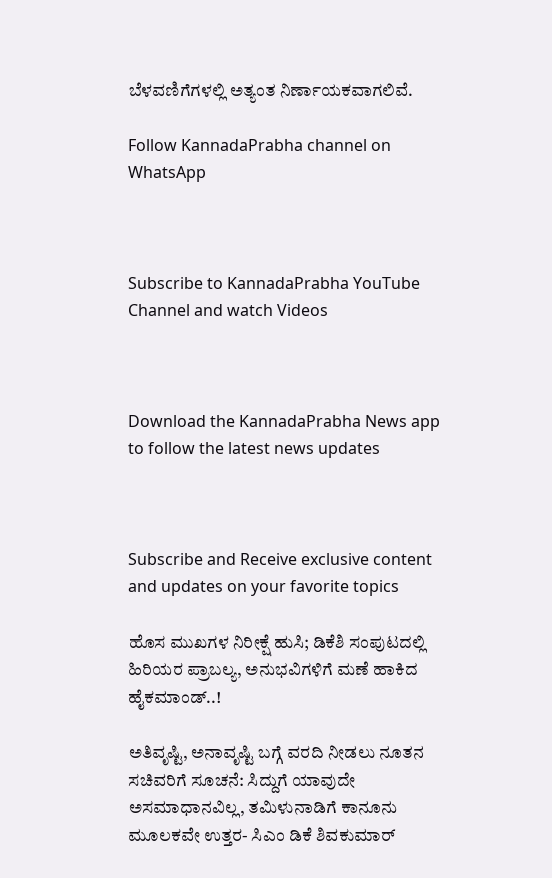ಬೆಳವಣಿಗೆಗಳಲ್ಲಿ ಅತ್ಯಂತ ನಿರ್ಣಾಯಕವಾಗಲಿವೆ.

Follow KannadaPrabha channel on WhatsApp



Subscribe to KannadaPrabha YouTube Channel and watch Videos



Download the KannadaPrabha News app to follow the latest news updates



Subscribe and Receive exclusive content and updates on your favorite topics

ಹೊಸ ಮುಖಗಳ ನಿರೀಕ್ಷೆ ಹುಸಿ; ಡಿಕೆಶಿ ಸಂಪುಟದಲ್ಲಿ ಹಿರಿಯರ ಪ್ರಾಬಲ್ಯ, ಅನುಭವಿಗಳಿಗೆ ಮಣೆ ಹಾಕಿದ ಹೈಕಮಾಂಡ್..!

ಅತಿವೃಷ್ಟಿ, ಅನಾವೃಷ್ಟಿ ಬಗ್ಗೆ ವರದಿ ನೀಡಲು ನೂತನ ಸಚಿವರಿಗೆ ಸೂಚನೆ: ಸಿದ್ದುಗೆ ಯಾವುದೇ ಅಸಮಾಧಾನವಿಲ್ಲ, ತಮಿಳುನಾಡಿಗೆ ಕಾನೂನು ಮೂಲಕವೇ ಉತ್ತರ- ಸಿಎಂ ಡಿಕೆ ಶಿವಕುಮಾರ್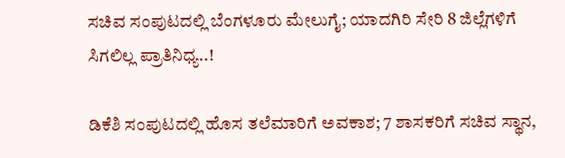ಸಚಿವ ಸಂಪುಟದಲ್ಲಿ ಬೆಂಗಳೂರು ಮೇಲುಗೈ; ಯಾದಗಿರಿ ಸೇರಿ 8 ಜಿಲ್ಲೆಗಳಿಗೆ ಸಿಗಲಿಲ್ಲ ಪ್ರಾತಿನಿಧ್ಯ..!

ಡಿಕೆಶಿ ಸಂಪುಟದಲ್ಲಿ ಹೊಸ ತಲೆಮಾರಿಗೆ ಅವಕಾಶ; 7 ಶಾಸಕರಿಗೆ ಸಚಿವ ಸ್ಥಾನ,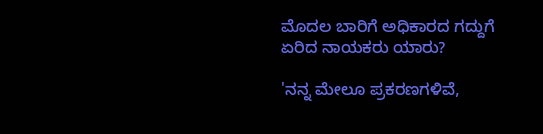ಮೊದಲ ಬಾರಿಗೆ ಅಧಿಕಾರದ ಗದ್ದುಗೆ ಏರಿದ ನಾಯಕರು ಯಾರು?

'ನನ್ನ ಮೇಲೂ ಪ್ರಕರಣಗಳಿವೆ,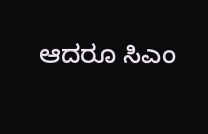ಆದರೂ ಸಿಎಂ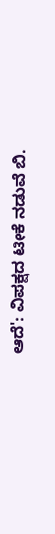ಆದೆ': ವಿಪಕ್ಷದ ಟೀಕೆ ನಡುವೆ ಬಿ.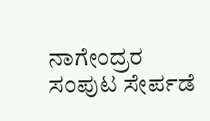ನಾಗೇಂದ್ರರ ಸಂಪುಟ ಸೇರ್ಪಡೆ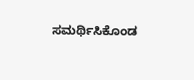ಸಮರ್ಥಿಸಿಕೊಂಡ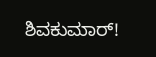ಶಿವಕುಮಾರ್!